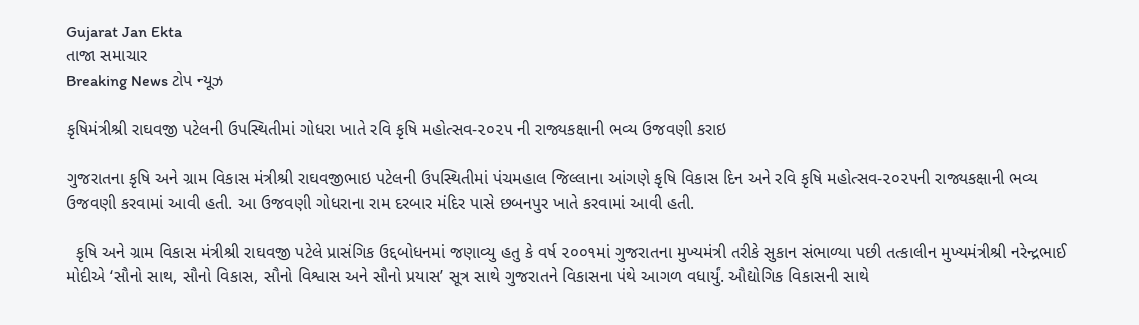Gujarat Jan Ekta
તાજા સમાચાર
Breaking News ટોપ ન્યૂઝ

કૃષિમંત્રીશ્રી રાઘવજી પટેલની ઉપસ્થિતીમાં ગોધરા ખાતે રવિ કૃષિ મહોત્સવ-૨૦૨૫ ની રાજ્યકક્ષાની ભવ્ય ઉજવણી કરાઇ

ગુજરાતના કૃષિ અને ગ્રામ વિકાસ મંત્રીશ્રી રાઘવજીભાઇ પટેલની ઉપસ્થિતીમાં પંચમહાલ જિલ્લાના આંગણે કૃષિ વિકાસ દિન અને રવિ કૃષિ મહોત્સવ-૨૦૨૫ની રાજ્યકક્ષાની ભવ્ય ઉજવણી કરવામાં આવી હતી. આ ઉજવણી ગોધરાના રામ દરબાર મંદિર પાસે છબનપુર ખાતે કરવામાં આવી હતી.

  કૃષિ અને ગ્રામ વિકાસ મંત્રીશ્રી રાઘવજી પટેલે પ્રાસંગિક ઉદ્દબોધનમાં જણાવ્યુ હતુ કે વર્ષ ૨૦૦૧માં ગુજરાતના મુખ્યમંત્રી તરીકે સુકાન સંભાળ્યા પછી તત્કાલીન મુખ્યમંત્રીશ્રી નરેન્દ્રભાઈ મોદીએ ‘સૌનો સાથ, સૌનો વિકાસ, સૌનો વિશ્વાસ અને સૌનો પ્રયાસ’ સૂત્ર સાથે ગુજરાતને વિકાસના પંથે આગળ વધાર્યું. ઔદ્યોગિક વિકાસની સાથે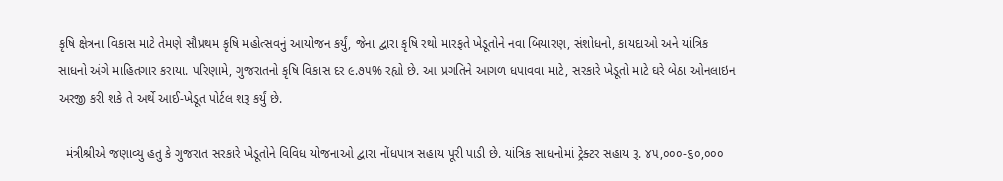કૃષિ ક્ષેત્રના વિકાસ માટે તેમણે સૌપ્રથમ કૃષિ મહોત્સવનું આયોજન કર્યું, જેના દ્વારા કૃષિ રથો મારફતે ખેડૂતોને નવા બિયારણ, સંશોધનો, કાયદાઓ અને યાંત્રિક સાધનો અંગે માહિતગાર કરાયા. પરિણામે, ગુજરાતનો કૃષિ વિકાસ દર ૯.૭૫% રહ્યો છે. આ પ્રગતિને આગળ ધપાવવા માટે, સરકારે ખેડૂતો માટે ઘરે બેઠા ઓનલાઇન અરજી કરી શકે તે અર્થે આઈ-ખેડૂત પોર્ટલ શરૂ કર્યું છે.

  મંત્રીશ્રીએ જણાવ્યુ હતુ કે ગુજરાત સરકારે ખેડૂતોને વિવિધ યોજનાઓ દ્વારા નોંધપાત્ર સહાય પૂરી પાડી છે. યાંત્રિક સાધનોમાં ટ્રેક્ટર સહાય રૂ. ૪૫,૦૦૦-૬૦,૦૦૦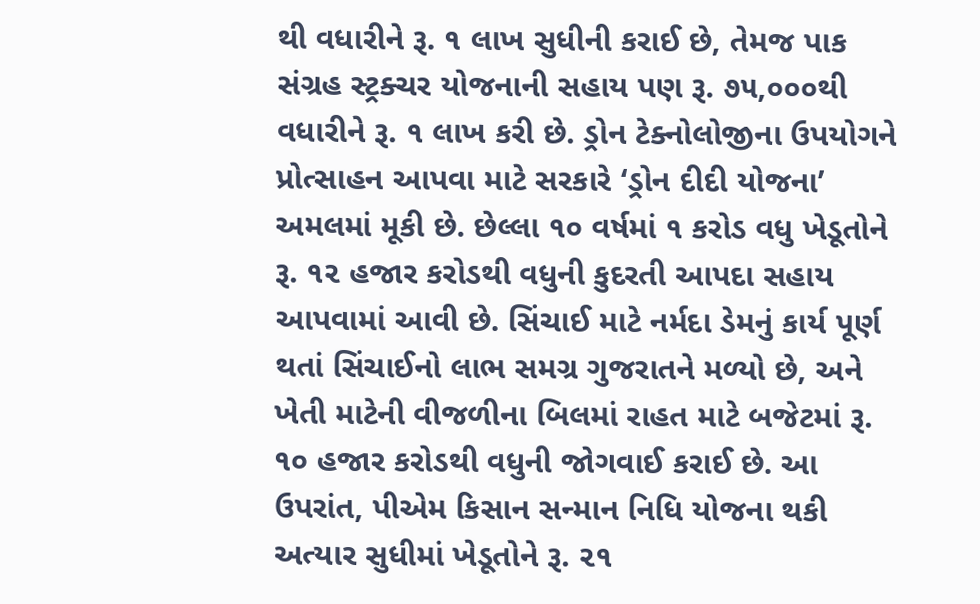થી વધારીને રૂ. ૧ લાખ સુધીની કરાઈ છે, તેમજ પાક સંગ્રહ સ્ટ્રક્ચર યોજનાની સહાય પણ રૂ. ૭૫,૦૦૦થી વધારીને રૂ. ૧ લાખ કરી છે. ડ્રોન ટેક્નોલોજીના ઉપયોગને પ્રોત્સાહન આપવા માટે સરકારે ‘ડ્રોન દીદી યોજના’ અમલમાં મૂકી છે. છેલ્લા ૧૦ વર્ષમાં ૧ કરોડ વધુ ખેડૂતોને રૂ. ૧૨ હજાર કરોડથી વધુની કુદરતી આપદા સહાય આપવામાં આવી છે. સિંચાઈ માટે નર્મદા ડેમનું કાર્ય પૂર્ણ થતાં સિંચાઈનો લાભ સમગ્ર ગુજરાતને મળ્યો છે, અને ખેતી માટેની વીજળીના બિલમાં રાહત માટે બજેટમાં રૂ. ૧૦ હજાર કરોડથી વધુની જોગવાઈ કરાઈ છે. આ ઉપરાંત, પીએમ કિસાન સન્માન નિધિ યોજના થકી અત્યાર સુધીમાં ખેડૂતોને રૂ. ૨૧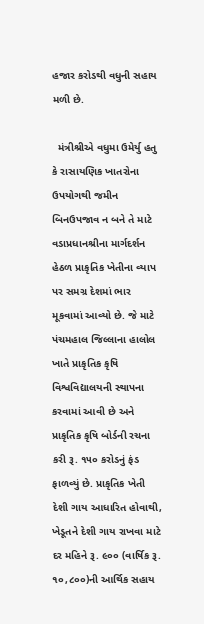હજાર કરોડથી વધુની સહાય મળી છે.

  મંત્રીશ્રીએ વધુમા ઉમેર્યુ હતુ કે રાસાયણિક ખાતરોના ઉપયોગથી જમીન બિનઉપજાવ ન બને તે માટે વડાપ્રધાનશ્રીના માર્ગદર્શન હેઠળ પ્રાકૃતિક ખેતીના વ્યાપ પર સમગ્ર દેશમાં ભાર મૂકવામાં આવ્યો છે. જે માટે પંચમહાલ જિલ્લાના હાલોલ ખાતે પ્રાકૃતિક કૃષિ વિશ્વવિદ્યાલયની સ્થાપના કરવામાં આવી છે અને પ્રાકૃતિક કૃષિ બોર્ડની રચના કરી રૂ. ૧૫૦ કરોડનું ફંડ ફાળવ્યું છે. પ્રાકૃતિક ખેતી દેશી ગાય આધારિત હોવાથી, ખેડૂતને દેશી ગાય રાખવા માટે દર મહિને રૂ. ૯૦૦ (વાર્ષિક રૂ. ૧૦,૮૦૦)ની આર્થિક સહાય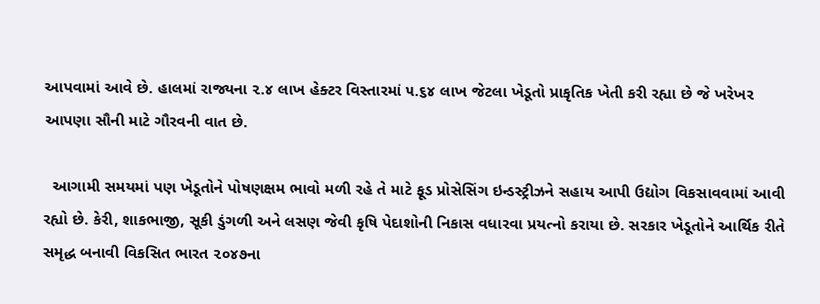આપવામાં આવે છે. હાલમાં રાજ્યના ૨.૪ લાખ હેક્ટર વિસ્તારમાં ૫.૬૪ લાખ જેટલા ખેડૂતો પ્રાકૃતિક ખેતી કરી રહ્યા છે જે ખરેખર આપણા સૌની માટે ગૌરવની વાત છે.

  આગામી સમયમાં પણ ખેડૂતોને પોષણક્ષમ ભાવો મળી રહે તે માટે ફૂડ પ્રોસેસિંગ ઇન્ડસ્ટ્રીઝને સહાય આપી ઉદ્યોગ વિકસાવવામાં આવી રહ્યો છે. કેરી, શાકભાજી, સૂકી ડુંગળી અને લસણ જેવી કૃષિ પેદાશોની નિકાસ વધારવા પ્રયત્નો કરાયા છે. સરકાર ખેડૂતોને આર્થિક રીતે સમૃદ્ધ બનાવી વિકસિત ભારત ૨૦૪૭ના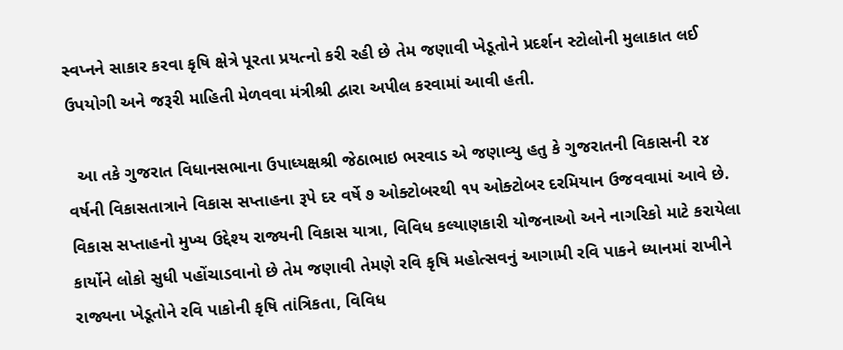સ્વપ્નને સાકાર કરવા કૃષિ ક્ષેત્રે પૂરતા પ્રયત્નો કરી રહી છે તેમ જણાવી ખેડૂતોને પ્રદર્શન સ્ટોલોની મુલાકાત લઈ ઉપયોગી અને જરૂરી માહિતી મેળવવા મંત્રીશ્રી દ્વારા અપીલ કરવામાં આવી હતી.

  આ તકે ગુજરાત વિધાનસભાના ઉપાધ્યક્ષશ્રી જેઠાભાઇ ભરવાડ એ જણાવ્યુ હતુ કે ગુજરાતની વિકાસની ૨૪ વર્ષની વિકાસતાત્રાને વિકાસ સપ્તાહના રૂપે દર વર્ષે ૭ ઓક્ટોબરથી ૧૫ ઓક્ટોબર દરમિયાન ઉજવવામાં આવે છે. વિકાસ સપ્તાહનો મુખ્ય ઉદ્દેશ્ય રાજ્યની વિકાસ યાત્રા, વિવિધ કલ્યાણકારી યોજનાઓ અને નાગરિકો માટે કરાયેલા કાર્યોને લોકો સુધી પહોંચાડવાનો છે તેમ જણાવી તેમણે રવિ કૃષિ મહોત્સવનું આગામી રવિ પાકને ધ્યાનમાં રાખીને રાજ્યના ખેડૂતોને રવિ પાકોની કૃષિ તાંત્રિકતા, વિવિધ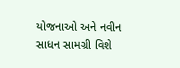યોજનાઓ અને નવીન સાધન સામગ્રી વિશે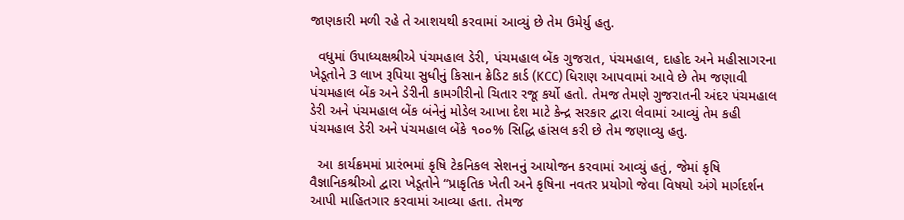જાણકારી મળી રહે તે આશયથી કરવામાં આવ્યું છે તેમ ઉમેર્યુ હતુ.

  વધુમાં ઉપાધ્યક્ષશ્રીએ પંચમહાલ ડેરી, પંચમહાલ બેંક ગુજરાત, પંચમહાલ, દાહોદ અને મહીસાગરના ખેડૂતોને 3 લાખ રૂપિયા સુધીનું કિસાન ક્રેડિટ કાર્ડ (KCC) ધિરાણ આપવામાં આવે છે તેમ જણાવી પંચમહાલ બેંક અને ડેરીની કામગીરીનો ચિતાર રજૂ કર્યો હતો. તેમજ તેમણે ગુજરાતની અંદર પંચમહાલ ડેરી અને પંચમહાલ બેંક બંનેનું મોડેલ આખા દેશ માટે કેન્દ્ર સરકાર દ્વારા લેવામાં આવ્યું તેમ કહી પંચમહાલ ડેરી અને પંચમહાલ બેંકે ૧૦૦% સિદ્ધિ હાંસલ કરી છે તેમ જણાવ્યુ હતુ.

  આ કાર્યક્રમમાં પ્રારંભમાં કૃષિ ટેકનિકલ સેશનનું આયોજન કરવામાં આવ્યું હતું, જેમાં કૃષિ વૈજ્ઞાનિકશ્રીઓ દ્વારા ખેડૂતોને “પ્રાકૃતિક ખેતી અને કૃષિના નવતર પ્રયોગો જેવા વિષયો અંગે માર્ગદર્શન આપી માહિતગાર કરવામાં આવ્યા હતા. તેમજ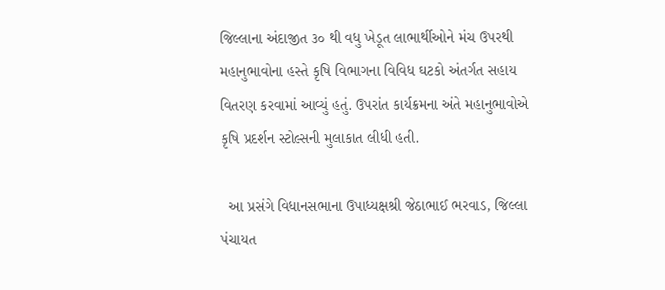જિલ્લાના અંદાજીત ૩૦ થી વધુ ખેડૂત લાભાર્થીઓને મંચ ઉપરથી મહાનુભાવોના હસ્તે કૃષિ વિભાગના વિવિધ ઘટકો અંતર્ગત સહાય વિતરણ કરવામાં આવ્યું હતું. ઉપરાંત કાર્યક્રમના અંતે મહાનુભાવોએ કૃષિ પ્રદર્શન સ્ટોલ્સની મુલાકાત લીધી હતી.

  આ પ્રસંગે વિધાનસભાના ઉપાધ્યક્ષશ્રી જેઠાભાઈ ભરવાડ, જિલ્લા પંચાયત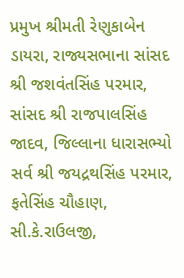પ્રમુખ શ્રીમતી રેણુકાબેન ડાયરા, રાજ્યસભાના સાંસદ શ્રી જશવંતસિંહ પરમાર, સાંસદ શ્રી રાજપાલસિંહ જાદવ, જિલ્લાના ધારાસભ્યો સર્વ શ્રી જયદ્રથસિંહ પરમાર, ફતેસિંહ ચૌહાણ, સી.કે.રાઉલજી,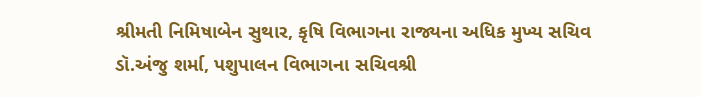શ્રીમતી નિમિષાબેન સુથાર, કૃષિ વિભાગના રાજ્યના અધિક મુખ્ય સચિવ ડૉ.અંજુ શર્મા, પશુપાલન વિભાગના સચિવશ્રી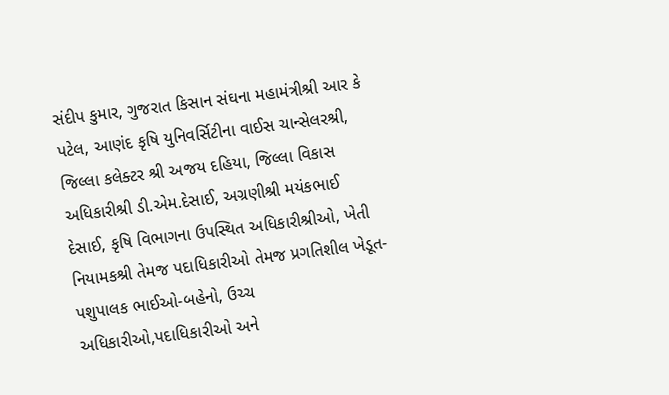સંદીપ કુમાર, ગુજરાત કિસાન સંઘના મહામંત્રીશ્રી આર કે પટેલ, આણંદ કૃષિ યુનિવર્સિટીના વાઈસ ચાન્સેલરશ્રી, જિલ્લા કલેક્ટર શ્રી અજય દહિયા, જિલ્લા વિકાસ અધિકારીશ્રી ડી.એમ.દેસાઈ, અગ્રણીશ્રી મયંકભાઈ દેસાઈ, કૃષિ વિભાગના ઉપસ્થિત અધિકારીશ્રીઓ, ખેતી નિયામકશ્રી તેમજ પદાધિકારીઓ તેમજ પ્રગતિશીલ ખેડૂત-પશુપાલક ભાઈઓ-બહેનો, ઉચ્ચ અધિકારીઓ,પદાધિકારીઓ અને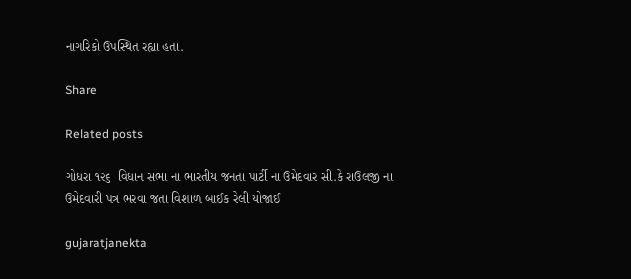નાગરિકો ઉપસ્થિત રહ્યા હતા.

Share

Related posts

ગોધરા ૧૨૬  વિધાન સભા ના ભારતીય જનતા પાર્ટી ના ઉમેદવાર સી.કે રાઉલજી ના ઉમેદવારી પત્ર ભરવા જતા વિશાળ બાઈક રેલી યોજાઈ

gujaratjanekta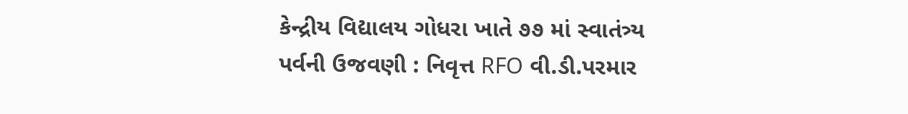કેન્દ્રીય વિદ્યાલય ગોધરા ખાતે ૭૭ માં સ્વાતંત્ર્ય પર્વની ઉજવણી : નિવૃત્ત RFO વી.ડી.પરમાર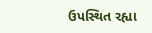ઉપસ્થિત રહ્યા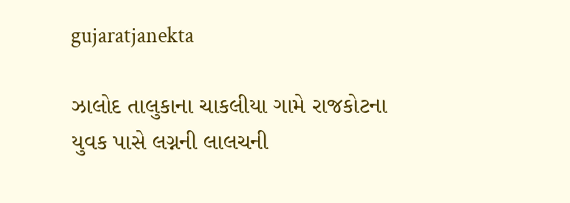gujaratjanekta

ઝાલોદ તાલુકાના ચાકલીયા ગામે રાજકોટના યુવક પાસે લગ્નની લાલચની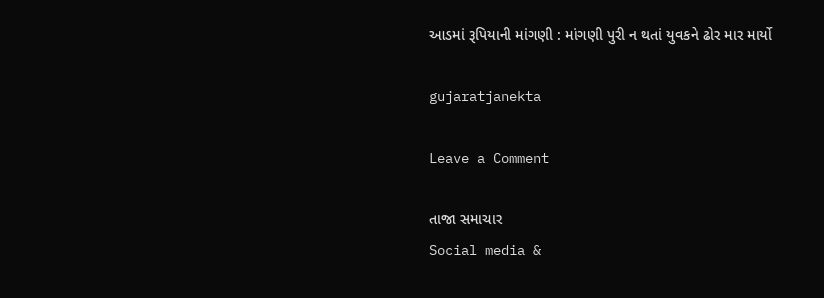આડમાં રૂપિયાની માંગણી : માંગણી પુરી ન થતાં યુવકને ઢોર માર માર્યો

gujaratjanekta

Leave a Comment

તાજા સમાચાર
Social media &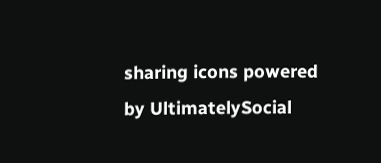sharing icons powered by UltimatelySocial